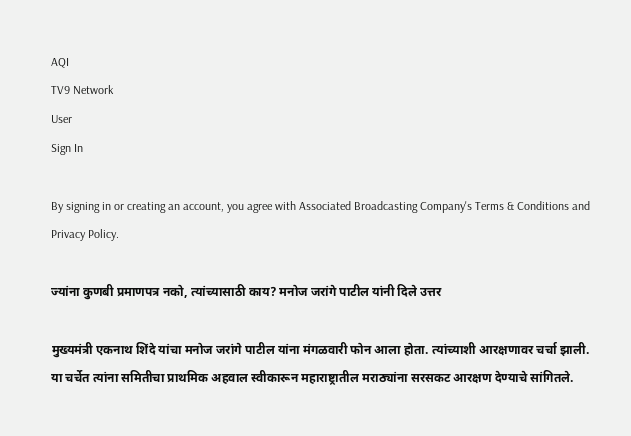AQI
TV9 Network
User
Sign In

By signing in or creating an account, you agree with Associated Broadcasting Company's Terms & Conditions and Privacy Policy.

ज्यांना कुणबी प्रमाणपत्र नको, त्यांच्यासाठी काय? मनोज जरांगे पाटील यांनी दिले उत्तर

मुख्यमंत्री एकनाथ शिंदे यांचा मनोज जरांगे पाटील यांना मंगळवारी फोन आला होता. त्यांच्याशी आरक्षणावर चर्चा झाली. या चर्चेत त्यांना समितीचा प्राथमिक अहवाल स्वीकारून महाराष्ट्रातील मराठ्यांना सरसकट आरक्षण देण्याचे सांगितले.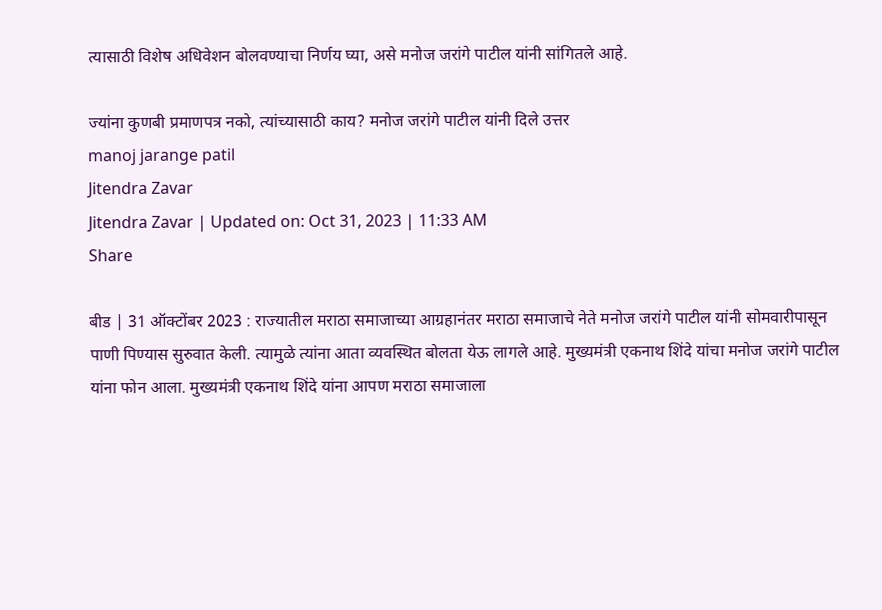त्यासाठी विशेष अधिवेशन बोलवण्याचा निर्णय घ्या, असे मनोज जरांगे पाटील यांनी सांगितले आहे.

ज्यांना कुणबी प्रमाणपत्र नको, त्यांच्यासाठी काय? मनोज जरांगे पाटील यांनी दिले उत्तर
manoj jarange patil
Jitendra Zavar
Jitendra Zavar | Updated on: Oct 31, 2023 | 11:33 AM
Share

बीड | 31 ऑक्टोंबर 2023 : राज्यातील मराठा समाजाच्या आग्रहानंतर मराठा समाजाचे नेते मनोज जरांगे पाटील यांनी सोमवारीपासून पाणी पिण्यास सुरुवात केली. त्यामुळे त्यांना आता व्यवस्थित बोलता येऊ लागले आहे. मुख्यमंत्री एकनाथ शिंदे यांचा मनोज जरांगे पाटील यांना फोन आला. मुख्यमंत्री एकनाथ शिंदे यांना आपण मराठा समाजाला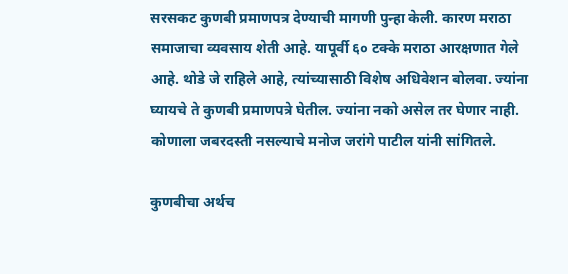सरसकट कुणबी प्रमाणपत्र देण्याची मागणी पुन्हा केली. कारण मराठा समाजाचा व्यवसाय शेती आहे. यापूर्वी ६० टक्के मराठा आरक्षणात गेले आहे. थोडे जे राहिले आहे, त्यांच्यासाठी विशेष अधिवेशन बोलवा. ज्यांना घ्यायचे ते कुणबी प्रमाणपत्रे घेतील. ज्यांना नको असेल तर घेणार नाही. कोणाला जबरदस्ती नसल्याचे मनोज जरांगे पाटील यांनी सांगितले.

कुणबीचा अर्थच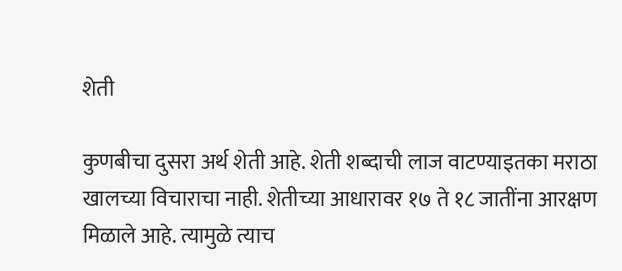शेती

कुणबीचा दुसरा अर्थ शेती आहे. शेती शब्दाची लाज वाटण्याइतका मराठा खालच्या विचाराचा नाही. शेतीच्या आधारावर १७ ते १८ जातींना आरक्षण मिळाले आहे. त्यामुळे त्याच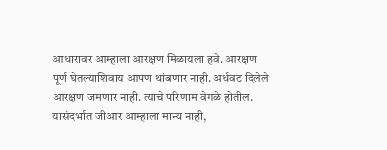आधारावर आम्हाला आरक्षण मिळायला हवे. आरक्षण पूर्ण घेतल्याशिवाय आपण थांबणार नाही. अर्धवट दिलेले आरक्षण जमणार नाही. त्याचे परिणाम वेगळे होतील. यासंदर्भात जीआर आम्हाला मान्य नाही,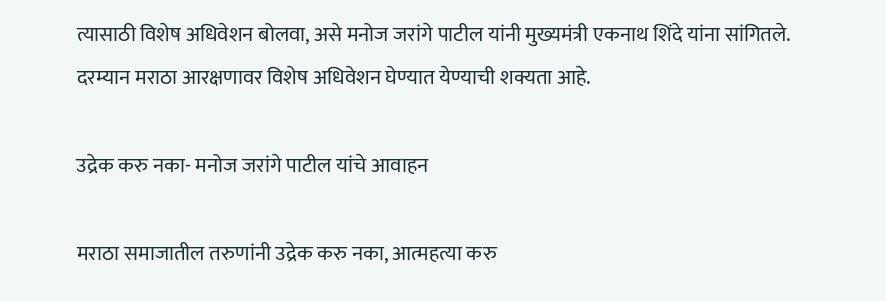त्यासाठी विशेष अधिवेशन बोलवा, असे मनोज जरांगे पाटील यांनी मुख्यमंत्री एकनाथ शिंदे यांना सांगितले. दरम्यान मराठा आरक्षणावर विशेष अधिवेशन घेण्यात येण्याची शक्यता आहे.

उद्रेक करु नका- मनोज जरांगे पाटील यांचे आवाहन

मराठा समाजातील तरुणांनी उद्रेक करु नका, आत्महत्या करु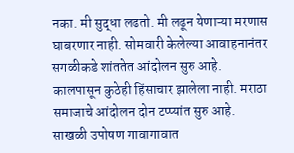नका. मी सुद्धा लढतो. मी लढून येणाऱ्या मरणास घाबरणार नाही. सोमवारी केलेल्या आवाहनानंतर सगळीकडे शांततेत आंदोलन सुरु आहे. कालपासून कुठेही हिंसाचार झालेला नाही. मराठा समाजाचे आंदोलन दोन टप्प्यांत सुरु आहे. साखळी उपोषण गावागावात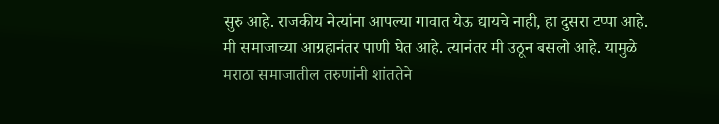सुरु आहे. राजकीय नेत्यांना आपल्या गावात येऊ द्यायचे नाही, हा दुसरा टप्पा आहे. मी समाजाच्या आग्रहानंतर पाणी घेत आहे. त्यानंतर मी उठून बसलो आहे. यामुळे मराठा समाजातील तरुणांनी शांततेने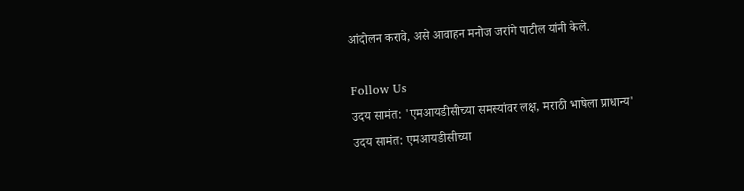आंदोलन करावे, असे आवाहन मनोज जरांगे पाटील यांनी केले.

Follow Us
उदय सामंत: 'एमआयडीसीच्या समस्यांवर लक्ष, मराठी भाषेला प्राधान्य'
उदय सामंत: एमआयडीसीच्या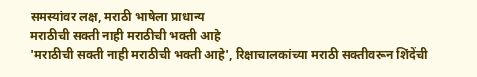समस्यांवर लक्ष, मराठी भाषेला प्राधान्य
मराठीची सक्ती नाही मराठीची भक्ती आहे
'मराठीची सक्ती नाही मराठीची भक्ती आहे', रिक्षाचालकांच्या मराठी सक्तीवरून शिंदेंची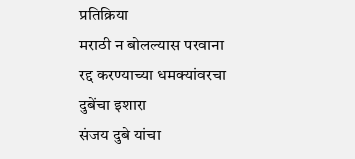प्रतिक्रिया
मराठी न बोलल्यास परवाना रद्द करण्याच्या धमक्यांवरचा दुबेंचा इशारा
संजय दुबे यांचा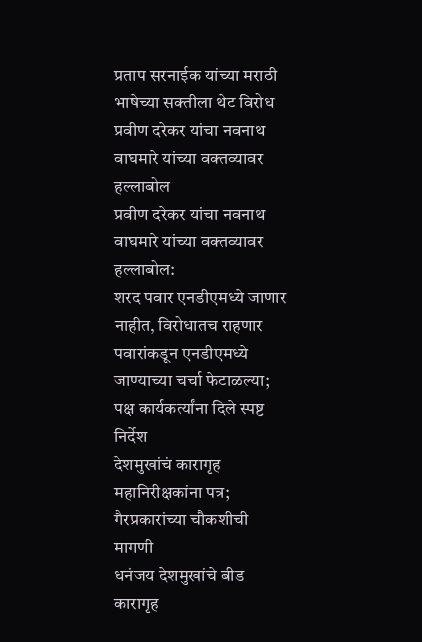प्रताप सरनाईक यांच्या मराठी भाषेच्या सक्तीला थेट विरोध
प्रवीण दरेकर यांचा नवनाथ वाघमारे यांच्या वक्तव्यावर हल्लाबोल
प्रवीण दरेकर यांचा नवनाथ वाघमारे यांच्या वक्तव्यावर हल्लाबोल:
शरद पवार एनडीएमध्ये जाणार नाहीत, विरोधातच राहणार
पवारांकडून एनडीएमध्ये जाण्याच्या चर्चा फेटाळल्या; पक्ष कार्यकर्त्यांना दिले स्पष्ट निर्देश
देशमुखांचं कारागृह महानिरीक्षकांना पत्र; गैरप्रकारांच्या चौकशीची मागणी
धनंजय देशमुखांचे बीड कारागृह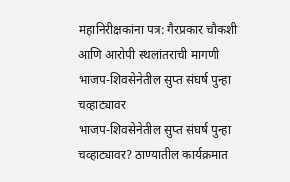महानिरीक्षकांना पत्र: गैरप्रकार चौकशी आणि आरोपी स्थलांतराची मागणी
भाजप-शिवसेनेतील सुप्त संघर्ष पुन्हा चव्हाट्यावर
भाजप-शिवसेनेतील सुप्त संघर्ष पुन्हा चव्हाट्यावर? ठाण्यातील कार्यक्रमात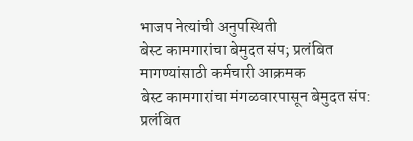भाजप नेत्यांची अनुपस्थिती
बेस्ट कामगारांचा बेमुदत संप; प्रलंबित मागण्यांसाठी कर्मचारी आक्रमक
बेस्ट कामगारांचा मंगळवारपासून बेमुदत संप: प्रलंबित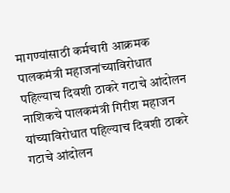मागण्यांसाठी कर्मचारी आक्रमक
पालकमंत्री महाजनांच्याविरोधात पहिल्याच दिवशी ठाकरे गटाचे आंदोलन
नाशिकचे पालकमंत्री गिरीश महाजन यांच्याविरोधात पहिल्याच दिवशी ठाकरे गटाचे आंदोलन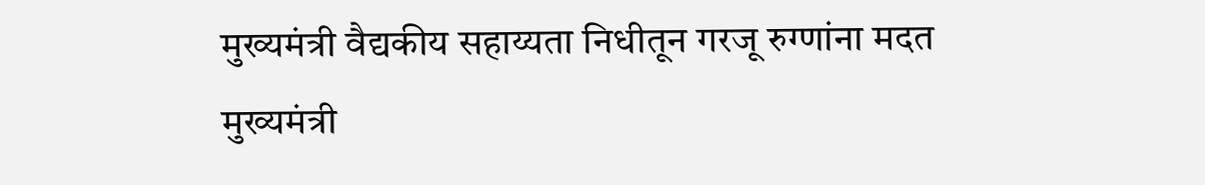मुख्यमंत्री वैद्यकीय सहाय्यता निधीतून गरजू रुग्णांना मदत
मुख्यमंत्री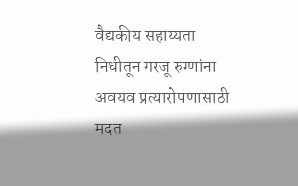वैद्यकीय सहाय्यता निधीतून गरजू रुग्णांना अवयव प्रत्यारोपणासाठी मदत